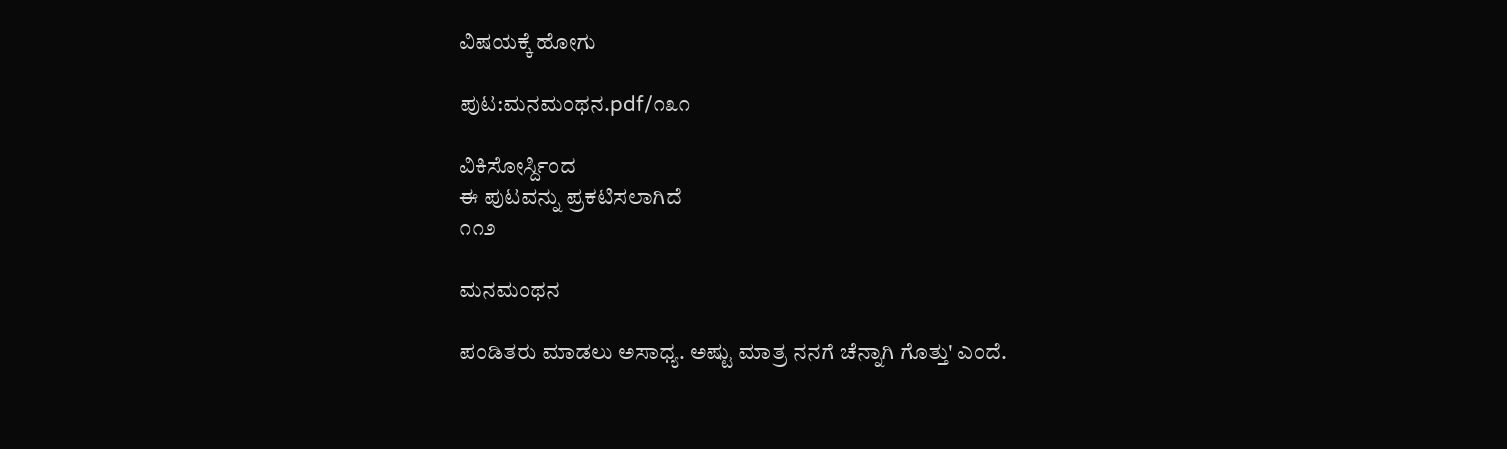ವಿಷಯಕ್ಕೆ ಹೋಗು

ಪುಟ:ಮನಮಂಥನ.pdf/೧೩೧

ವಿಕಿಸೋರ್ಸ್ದಿಂದ
ಈ ಪುಟವನ್ನು ಪ್ರಕಟಿಸಲಾಗಿದೆ
೧೧೨

ಮನಮಂಥನ

ಪಂಡಿತರು ಮಾಡಲು ಅಸಾಧ್ಯ. ಅಷ್ಟು ಮಾತ್ರ ನನಗೆ ಚೆನ್ನಾಗಿ ಗೊತ್ತು' ಎಂದೆ.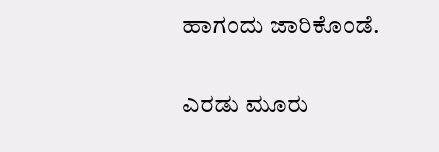ಹಾಗಂದು ಜಾರಿಕೊಂಡೆ.

ಎರಡು ಮೂರು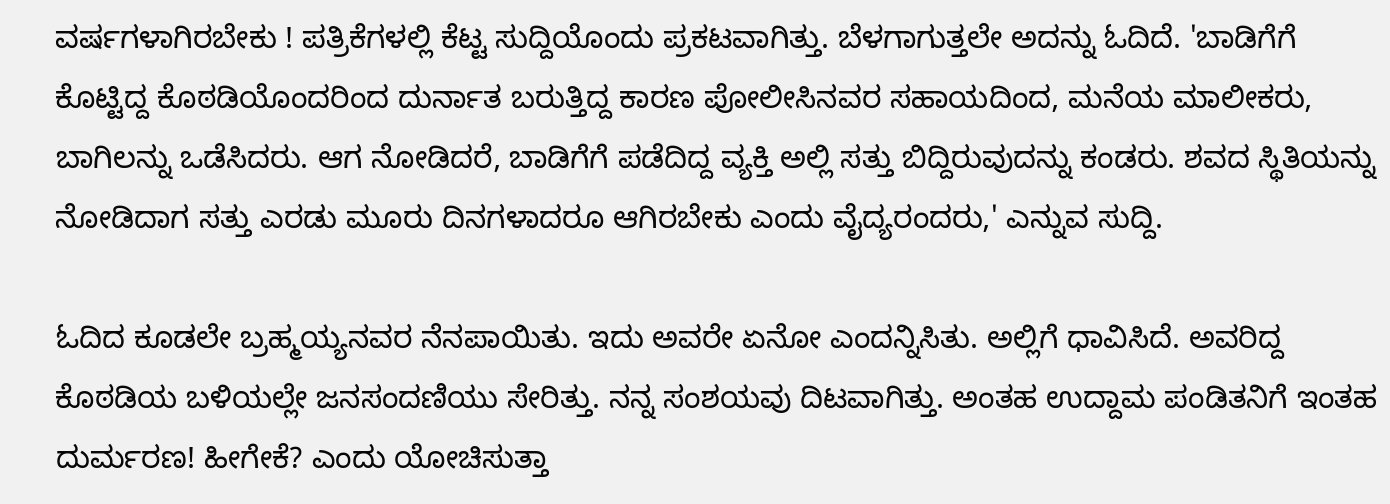ವರ್ಷಗಳಾಗಿರಬೇಕು ! ಪತ್ರಿಕೆಗಳಲ್ಲಿ ಕೆಟ್ಟ ಸುದ್ದಿಯೊಂದು ಪ್ರಕಟವಾಗಿತ್ತು. ಬೆಳಗಾಗುತ್ತಲೇ ಅದನ್ನು ಓದಿದೆ. 'ಬಾಡಿಗೆಗೆ ಕೊಟ್ಟಿದ್ದ ಕೊಠಡಿಯೊಂದರಿಂದ ದುರ್ನಾತ ಬರುತ್ತಿದ್ದ ಕಾರಣ ಪೋಲೀಸಿನವರ ಸಹಾಯದಿಂದ, ಮನೆಯ ಮಾಲೀಕರು, ಬಾಗಿಲನ್ನು ಒಡೆಸಿದರು. ಆಗ ನೋಡಿದರೆ, ಬಾಡಿಗೆಗೆ ಪಡೆದಿದ್ದ ವ್ಯಕ್ತಿ ಅಲ್ಲಿ ಸತ್ತು ಬಿದ್ದಿರುವುದನ್ನು ಕಂಡರು. ಶವದ ಸ್ಥಿತಿಯನ್ನು ನೋಡಿದಾಗ ಸತ್ತು ಎರಡು ಮೂರು ದಿನಗಳಾದರೂ ಆಗಿರಬೇಕು ಎಂದು ವೈದ್ಯರಂದರು,' ಎನ್ನುವ ಸುದ್ದಿ.

ಓದಿದ ಕೂಡಲೇ ಬ್ರಹ್ಮಯ್ಯನವರ ನೆನಪಾಯಿತು. ಇದು ಅವರೇ ಏನೋ ಎಂದನ್ನಿಸಿತು. ಅಲ್ಲಿಗೆ ಧಾವಿಸಿದೆ. ಅವರಿದ್ದ ಕೊಠಡಿಯ ಬಳಿಯಲ್ಲೇ ಜನಸಂದಣಿಯು ಸೇರಿತ್ತು. ನನ್ನ ಸಂಶಯವು ದಿಟವಾಗಿತ್ತು. ಅಂತಹ ಉದ್ದಾಮ ಪಂಡಿತನಿಗೆ ಇಂತಹ ದುರ್ಮರಣ! ಹೀಗೇಕೆ? ಎಂದು ಯೋಚಿಸುತ್ತಾ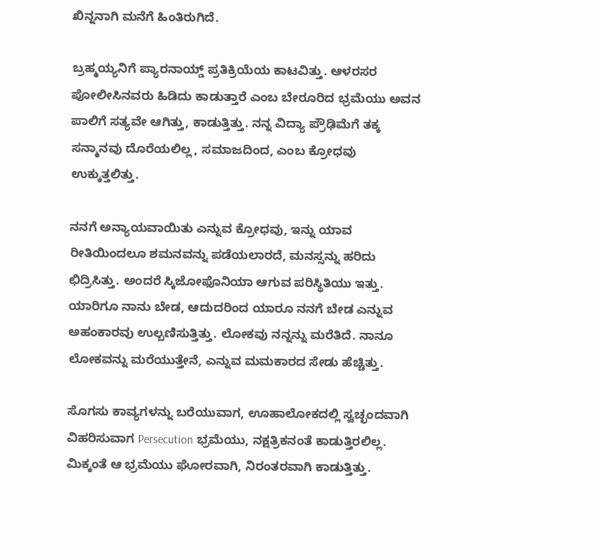ಖಿನ್ನನಾಗಿ ಮನೆಗೆ ಹಿಂತಿರುಗಿದೆ.

ಬ್ರಹ್ಮಯ್ಯನಿಗೆ ಪ್ಯಾರನಾಯ್ಡ್ ಪ್ರತಿಕ್ರಿಯೆಯ ಕಾಟವಿತ್ತು. ಆಳರಸರ ಪೋಲೀಸಿನವರು ಹಿಡಿದು ಕಾಡುತ್ತಾರೆ ಎಂಬ ಬೇರೂರಿದ ಭ್ರಮೆಯು ಅವನ ಪಾಲಿಗೆ ಸತ್ಯವೇ ಆಗಿತ್ತು, ಕಾಡುತ್ತಿತ್ತು. ನನ್ನ ವಿದ್ಯಾ ಪ್ರೌಢಿಮೆಗೆ ತಕ್ಕ ಸನ್ಮಾನವು ದೊರೆಯಲಿಲ್ಲ, ಸಮಾಜದಿಂದ, ಎಂಬ ಕ್ರೋಧವು ಉಕ್ಕುತ್ತಲಿತ್ತು.

ನನಗೆ ಅನ್ಯಾಯವಾಯಿತು ಎನ್ನುವ ಕ್ರೋಧವು, ಇನ್ನು ಯಾವ ರೀತಿಯಿಂದಲೂ ಶಮನವನ್ನು ಪಡೆಯಲಾರದೆ, ಮನಸ್ಸನ್ನು ಹರಿದು ಛಿದ್ರಿಸಿತ್ತು. ಅಂದರೆ ಸ್ಕಿಜೋಫೊನಿಯಾ ಆಗುವ ಪರಿಸ್ಥಿತಿಯು ಇತ್ತು. ಯಾರಿಗೂ ನಾನು ಬೇಡ, ಆದುದರಿಂದ ಯಾರೂ ನನಗೆ ಬೇಡ ಎನ್ನುವ ಅಹಂಕಾರವು ಉಲ್ಬಣಿಸುತ್ತಿತ್ತು. ಲೋಕವು ನನ್ನನ್ನು ಮರೆತಿದೆ. ನಾನೂ ಲೋಕವನ್ನು ಮರೆಯುತ್ತೇನೆ, ಎನ್ನುವ ಮಮಕಾರದ ಸೇಡು ಹೆಚ್ಚಿತ್ತು.

ಸೊಗಸು ಕಾವ್ಯಗಳನ್ನು ಬರೆಯುವಾಗ, ಊಹಾಲೋಕದಲ್ಲಿ ಸ್ವಚ್ಛಂದವಾಗಿ ವಿಹರಿಸುವಾಗ Persecution ಭ್ರಮೆಯು, ನಕ್ಷತ್ರಿಕನಂತೆ ಕಾಡುತ್ತಿರಲಿಲ್ಲ. ಮಿಕ್ಕಂತೆ ಆ ಭ್ರಮೆಯು ಘೋರವಾಗಿ, ನಿರಂತರವಾಗಿ ಕಾಡುತ್ತಿತ್ತು.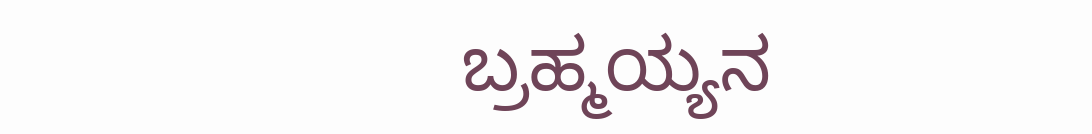ಬ್ರಹ್ಮಯ್ಯನ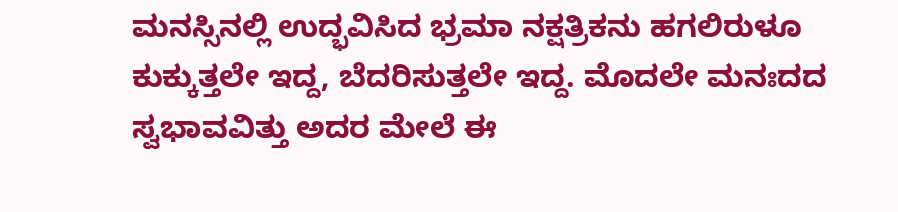ಮನಸ್ಸಿನಲ್ಲಿ ಉದ್ಭವಿಸಿದ ಭ್ರಮಾ ನಕ್ಷತ್ರಿಕನು ಹಗಲಿರುಳೂ ಕುಕ್ಕುತ್ತಲೇ ಇದ್ದ, ಬೆದರಿಸುತ್ತಲೇ ಇದ್ದ. ಮೊದಲೇ ಮನಃದದ ಸ್ವಭಾವವಿತ್ತು ಅದರ ಮೇಲೆ ಈ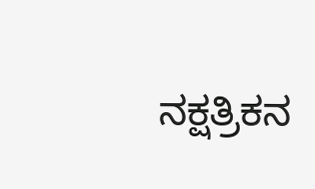ನಕ್ಷತ್ರಿಕನ